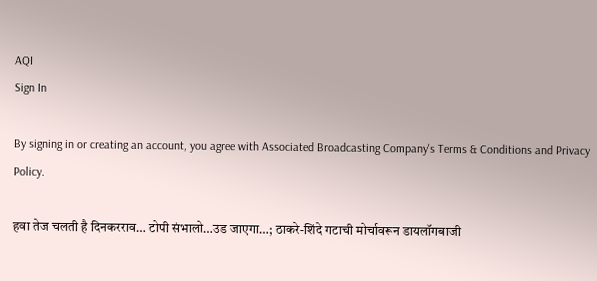AQI
Sign In

By signing in or creating an account, you agree with Associated Broadcasting Company's Terms & Conditions and Privacy Policy.

हवा तेज चलती है दिनकरराव… टोपी संभालो…उड जाएगा…; ठाकरे-शिंदे गटाची मोर्चावरून डायलॉगबाजी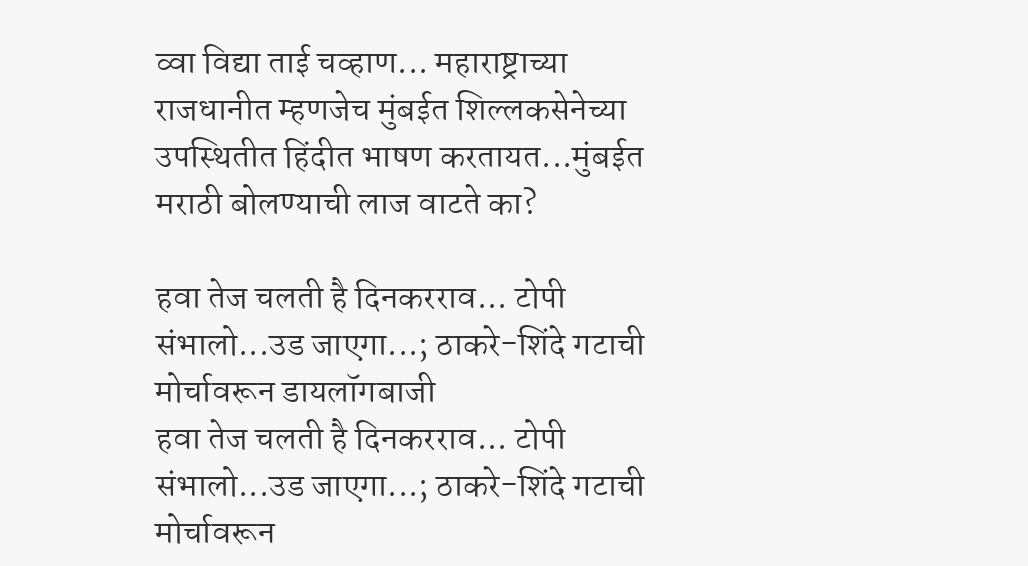व्वा विद्या ताई चव्हाण... महाराष्ट्राच्या राजधानीत म्हणजेच मुंबईत शिल्लकसेनेच्या उपस्थितीत हिंदीत भाषण करतायत...मुंबईत मराठी बोलण्याची लाज वाटते का?

हवा तेज चलती है दिनकरराव... टोपी संभालो...उड जाएगा...; ठाकरे-शिंदे गटाची मोर्चावरून डायलॉगबाजी
हवा तेज चलती है दिनकरराव... टोपी संभालो...उड जाएगा...; ठाकरे-शिंदे गटाची मोर्चावरून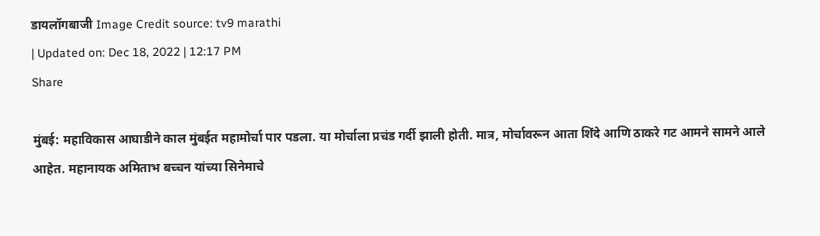डायलॉगबाजी Image Credit source: tv9 marathi
| Updated on: Dec 18, 2022 | 12:17 PM
Share

मुंबई: महाविकास आघाडीने काल मुंबईत महामोर्चा पार पडला. या मोर्चाला प्रचंड गर्दी झाली होती. मात्र, मोर्चावरून आता शिंदे आणि ठाकरे गट आमने सामने आले आहेत. महानायक अमिताभ बच्चन यांच्या सिनेमाचे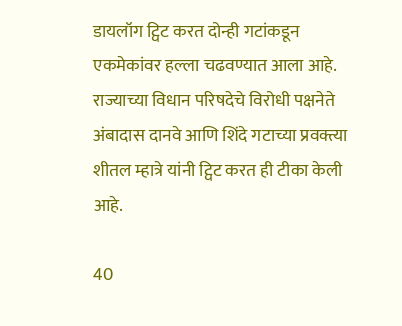डायलॉग ट्विट करत दोन्ही गटांकडून एकमेकांवर हल्ला चढवण्यात आला आहे. राज्याच्या विधान परिषदेचे विरोधी पक्षनेते अंबादास दानवे आणि शिंदे गटाच्या प्रवक्त्या शीतल म्हात्रे यांनी ट्विट करत ही टीका केली आहे.

40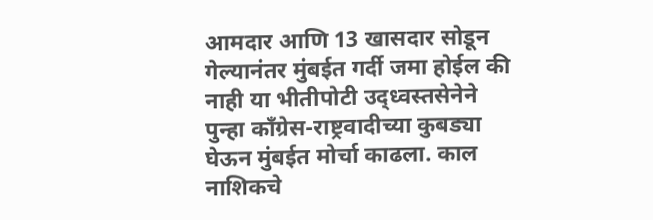आमदार आणि 13 खासदार सोडून गेल्यानंतर मुंबईत गर्दी जमा होईल की नाही या भीतीपोटी उद्ध्वस्तसेनेने पुन्हा काँग्रेस-राष्ट्रवादीच्या कुबड्या घेऊन मुंबईत मोर्चा काढला. काल नाशिकचे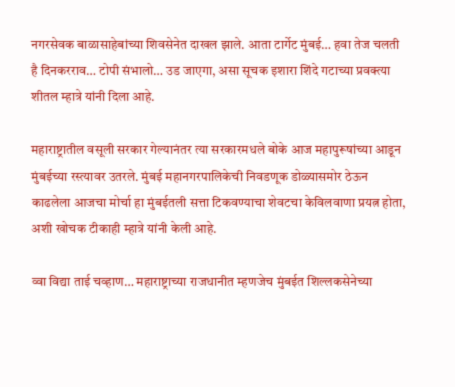नगरसेवक बाळासाहेबांच्या शिवसेनेत दाखल झाले. आता टार्गेट मुंबई… हवा तेज चलती है दिनकरराव… टोपी संभालो… उड जाएगा, असा सूचक इशारा शिंदे गटाच्या प्रवक्त्या शीतल म्हात्रे यांनी दिला आहे.

महाराष्ट्रातील वसूली सरकार गेल्यानंतर त्या सरकारमधले बोके आज महापुरूषांच्या आडून मुंबईच्या रस्त्यावर उतरले. मुंबई महानगरपालिकेची निवडणूक डोळ्यासमोर ठेऊन काढलेला आजचा मोर्चा हा मुंबईतली सत्ता टिकवण्याचा शेवटचा केविलवाणा प्रयत्न होता, अशी खोचक टीकाही म्हात्रे यांनी केली आहे.

व्वा विद्या ताई चव्हाण… महाराष्ट्राच्या राजधानीत म्हणजेच मुंबईत शिल्लकसेनेच्या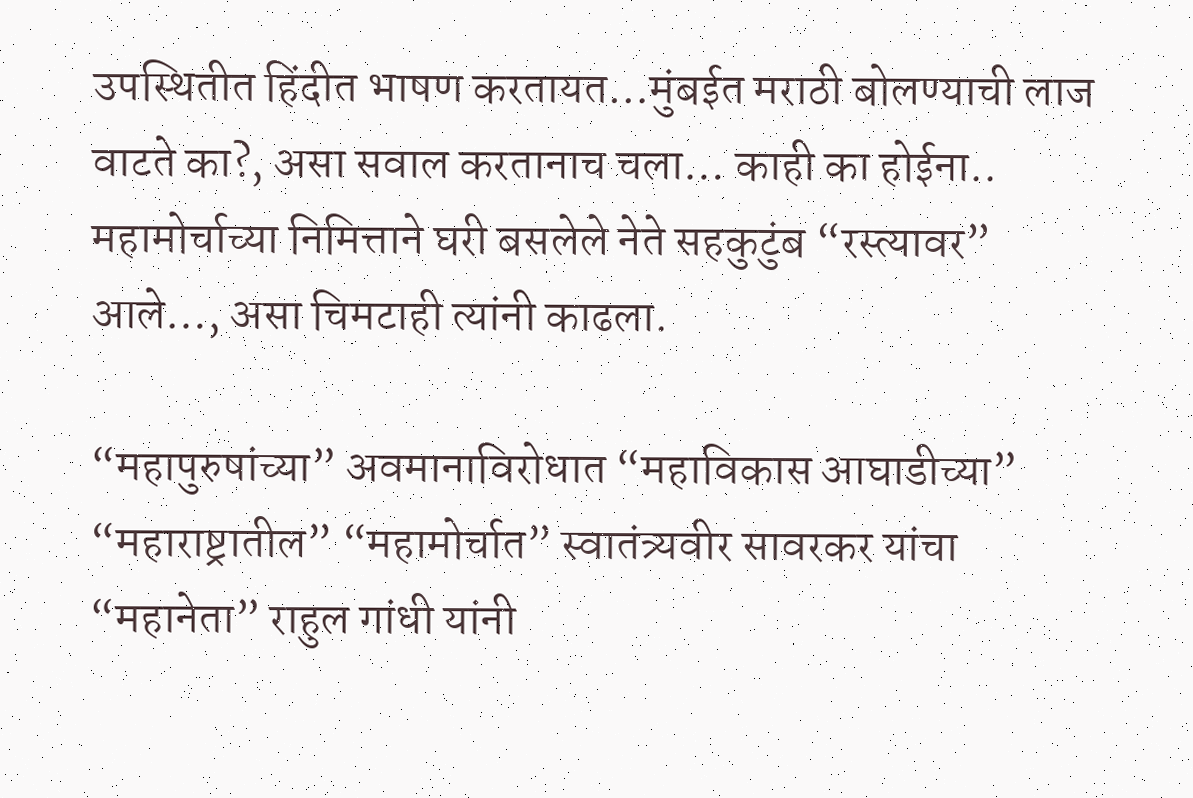उपस्थितीत हिंदीत भाषण करतायत…मुंबईत मराठी बोलण्याची लाज वाटते का?, असा सवाल करतानाच चला… काही का होईना.. महामोर्चाच्या निमित्ताने घरी बसलेले नेते सहकुटुंब “रस्त्यावर” आले…, असा चिमटाही त्यांनी काढला.

“महापुरुषांच्या” अवमानाविरोधात “महाविकास आघाडीच्या” “महाराष्ट्रातील” “महामोर्चात” स्वातंत्र्यवीर सावरकर यांचा “महानेता” राहुल गांधी यांनी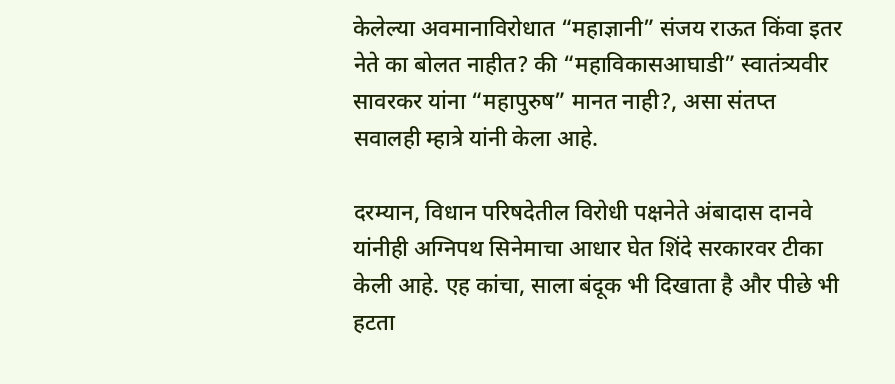केलेल्या अवमानाविरोधात “महाज्ञानी” संजय राऊत किंवा इतर नेते का बोलत नाहीत? की “महाविकासआघाडी” स्वातंत्र्यवीर सावरकर यांना “महापुरुष” मानत नाही?, असा संतप्त सवालही म्हात्रे यांनी केला आहे.

दरम्यान, विधान परिषदेतील विरोधी पक्षनेते अंबादास दानवे यांनीही अग्निपथ सिनेमाचा आधार घेत शिंदे सरकारवर टीका केली आहे. एह कांचा, साला बंदूक भी दिखाता है और पीछे भी हटता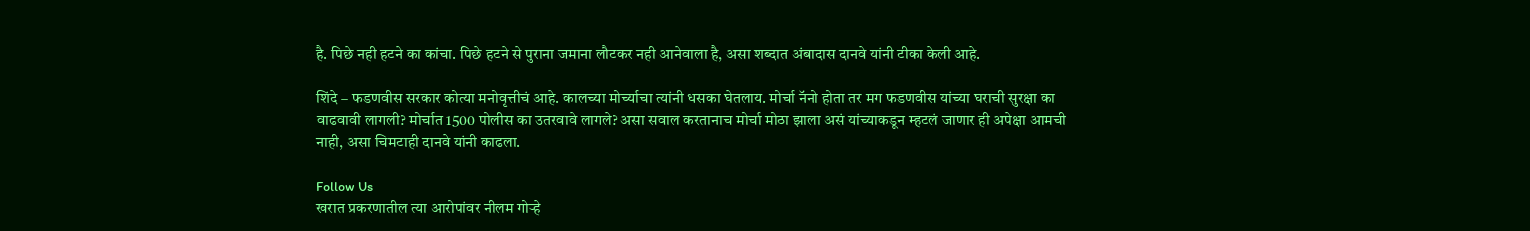है. पिछे नही हटने का कांचा. पिछे हटने से पुराना जमाना लौटकर नही आनेवाला है, असा शब्दात अंबादास दानवे यांनी टीका केली आहे.

शिंदे – फडणवीस सरकार कोत्या मनोवृत्तीचं आहे. कालच्या मोर्च्याचा त्यांनी धसका घेतलाय. मोर्चा नॅनो होता तर मग फडणवीस यांच्या घराची सुरक्षा का वाढवावी लागली? मोर्चात 1500 पोलीस का उतरवावे लागले? असा सवाल करतानाच मोर्चा मोठा झाला असं यांच्याकडून म्हटलं जाणार ही अपेक्षा आमची नाही, असा चिमटाही दानवे यांनी काढला.

Follow Us
खरात प्रकरणातील त्या आरोपांवर नीलम गोऱ्हे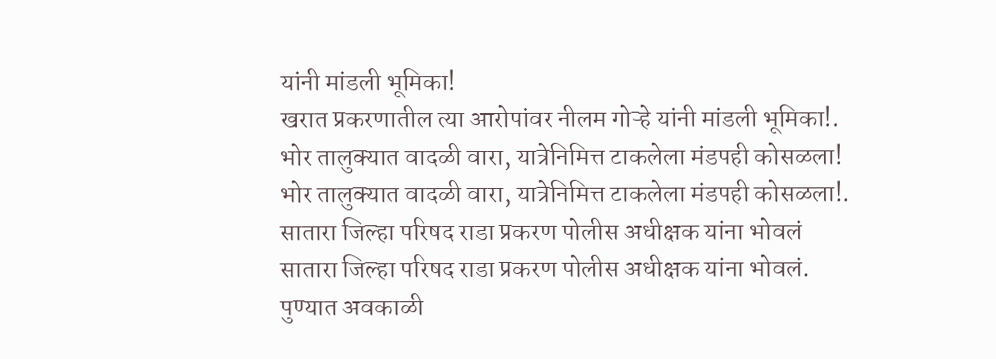यांनी मांडली भूमिका!
खरात प्रकरणातील त्या आरोपांवर नीलम गोऱ्हे यांनी मांडली भूमिका!.
भोर तालुक्यात वादळी वारा, यात्रेनिमित्त टाकलेला मंडपही कोसळला!
भोर तालुक्यात वादळी वारा, यात्रेनिमित्त टाकलेला मंडपही कोसळला!.
सातारा जिल्हा परिषद राडा प्रकरण पोलीस अधीक्षक यांना भोवलं
सातारा जिल्हा परिषद राडा प्रकरण पोलीस अधीक्षक यांना भोवलं.
पुण्यात अवकाळी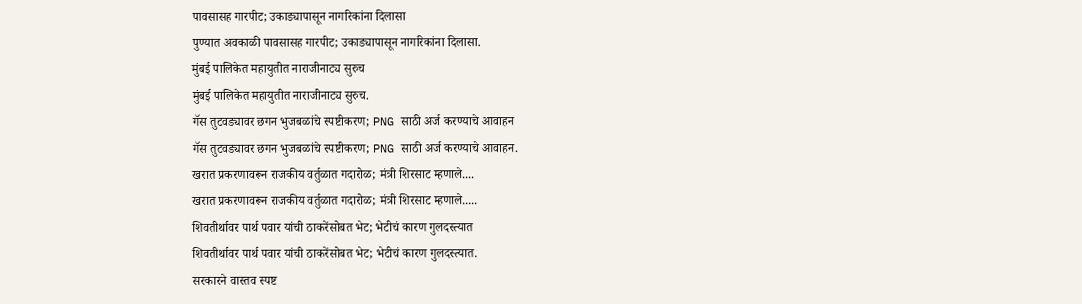पावसासह गारपीट; उकाड्यापासून नागरिकांना दिलासा
पुण्यात अवकाळी पावसासह गारपीट; उकाड्यापासून नागरिकांना दिलासा.
मुंबई पालिकेत महायुतीत नाराजीनाट्य सुरुच
मुंबई पालिकेत महायुतीत नाराजीनाट्य सुरुच.
गॅस तुटवड्यावर छगन भुजबळांचे स्पष्टीकरण; PNG साठी अर्ज करण्याचे आवाहन
गॅस तुटवड्यावर छगन भुजबळांचे स्पष्टीकरण; PNG साठी अर्ज करण्याचे आवाहन.
खरात प्रकरणावरून राजकीय वर्तुळात गदारोळ; मंत्री शिरसाट म्हणाले....
खरात प्रकरणावरून राजकीय वर्तुळात गदारोळ; मंत्री शिरसाट म्हणाले.....
शिवतीर्थावर पार्थ पवार यांची ठाकरेंसोबत भेट; भेटीचं कारण गुलदस्त्यात
शिवतीर्थावर पार्थ पवार यांची ठाकरेंसोबत भेट; भेटीचं कारण गुलदस्त्यात.
सरकारने वास्तव स्पष्ट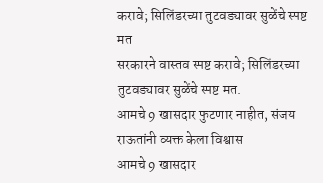करावे; सिलिंडरच्या तुटवड्यावर सुळेंचे स्पष्ट मत
सरकारने वास्तव स्पष्ट करावे; सिलिंडरच्या तुटवड्यावर सुळेंचे स्पष्ट मत.
आमचे 9 खासदार फुटणार नाहीत, संजय राऊतांनी व्यक्त केला विश्वास
आमचे 9 खासदार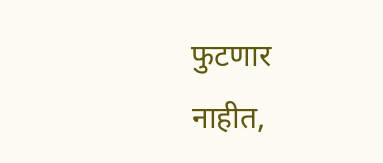फुटणार नाहीत,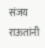संजय राऊतांनी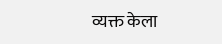व्यक्त केला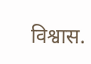विश्वास.